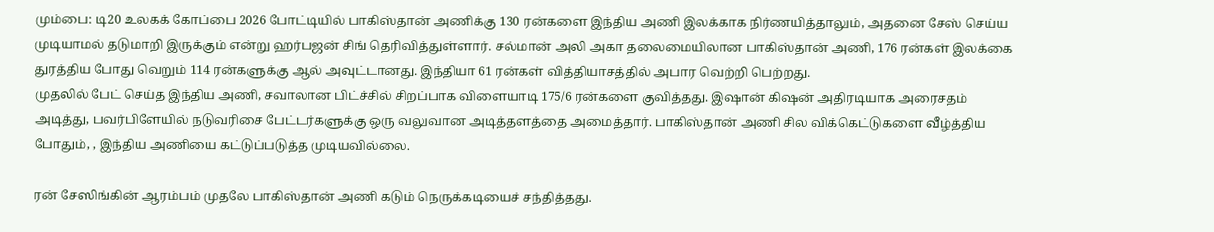மும்பை: டி20 உலகக் கோப்பை 2026 போட்டியில் பாகிஸ்தான் அணிக்கு 130 ரன்களை இந்திய அணி இலக்காக நிர்ணயித்தாலும், அதனை சேஸ் செய்ய முடியாமல் தடுமாறி இருக்கும் என்று ஹர்பஜன் சிங் தெரிவித்துள்ளார். சல்மான் அலி அகா தலைமையிலான பாகிஸ்தான் அணி, 176 ரன்கள் இலக்கை துரத்திய போது வெறும் 114 ரன்களுக்கு ஆல் அவுட்டானது. இந்தியா 61 ரன்கள் வித்தியாசத்தில் அபார வெற்றி பெற்றது.
முதலில் பேட் செய்த இந்திய அணி, சவாலான பிட்ச்சில் சிறப்பாக விளையாடி 175/6 ரன்களை குவித்தது. இஷான் கிஷன் அதிரடியாக அரைசதம் அடித்து, பவர்பிளேயில் நடுவரிசை பேட்டர்களுக்கு ஒரு வலுவான அடித்தளத்தை அமைத்தார். பாகிஸ்தான் அணி சில விக்கெட்டுகளை வீழ்த்திய போதும், , இந்திய அணியை கட்டுப்படுத்த முடியவில்லை.

ரன் சேஸிங்கின் ஆரம்பம் முதலே பாகிஸ்தான் அணி கடும் நெருக்கடியைச் சந்தித்தது.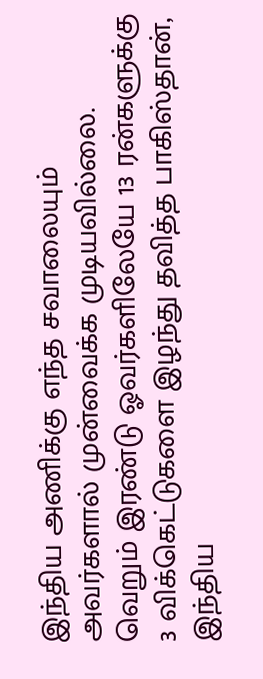இந்திய அணிக்கு எந்த சவாலையும் அவர்களால் முன்வைக்க முடியவில்லை. வெறும் இரண்டு ஓவர்களிலேயே 13 ரன்களுக்கு 3 விக்கெட்டுகளை இழந்து தவித்த பாகிஸ்தான், இந்திய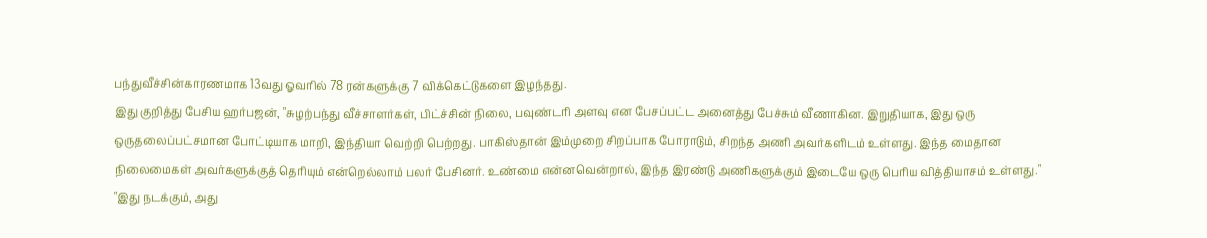பந்துவீச்சின்காரணமாக 13வது ஓவரில் 78 ரன்களுக்கு 7 விக்கெட்டுகளை இழந்தது.
இது குறித்து பேசிய ஹர்பஜன், "சுழற்பந்து வீச்சாளர்கள், பிட்ச்சின் நிலை, பவுண்டரி அளவு என பேசப்பட்ட அனைத்து பேச்சும் வீணாகின. இறுதியாக, இது ஒரு ஒருதலைப்பட்சமான போட்டியாக மாறி, இந்தியா வெற்றி பெற்றது. பாகிஸ்தான் இம்முறை சிறப்பாக போராடும், சிறந்த அணி அவர்களிடம் உள்ளது. இந்த மைதான நிலைமைகள் அவர்களுக்குத் தெரியும் என்றெல்லாம் பலர் பேசினர். உண்மை என்னவென்றால், இந்த இரண்டு அணிகளுக்கும் இடையே ஒரு பெரிய வித்தியாசம் உள்ளது."
"இது நடக்கும், அது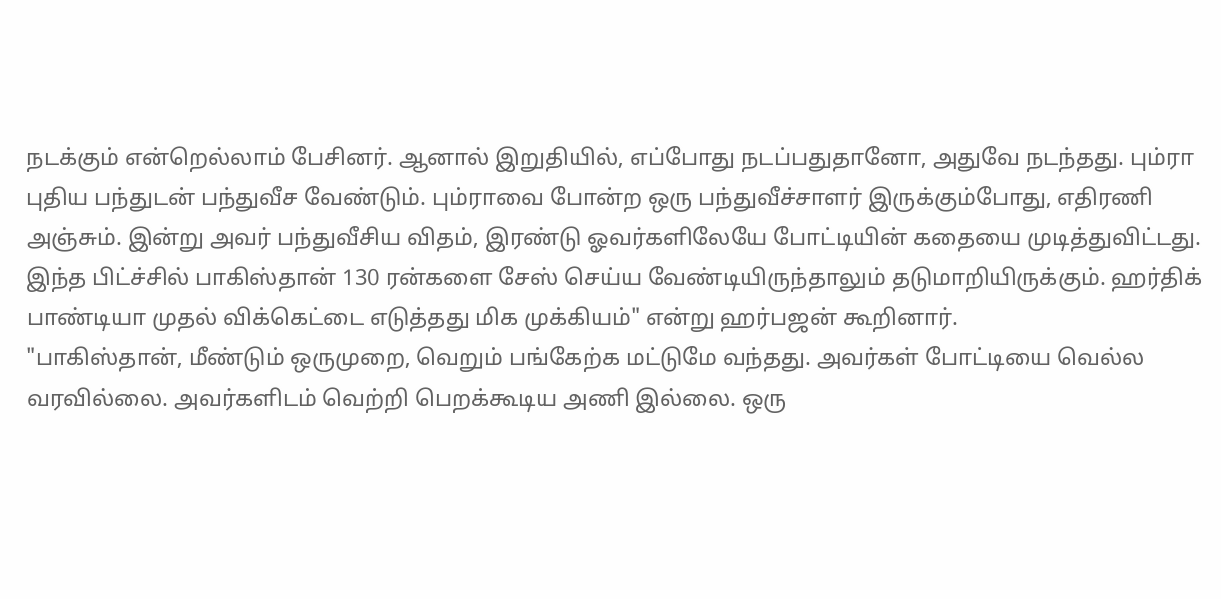நடக்கும் என்றெல்லாம் பேசினர். ஆனால் இறுதியில், எப்போது நடப்பதுதானோ, அதுவே நடந்தது. பும்ரா புதிய பந்துடன் பந்துவீச வேண்டும். பும்ராவை போன்ற ஒரு பந்துவீச்சாளர் இருக்கும்போது, எதிரணி அஞ்சும். இன்று அவர் பந்துவீசிய விதம், இரண்டு ஓவர்களிலேயே போட்டியின் கதையை முடித்துவிட்டது. இந்த பிட்ச்சில் பாகிஸ்தான் 130 ரன்களை சேஸ் செய்ய வேண்டியிருந்தாலும் தடுமாறியிருக்கும். ஹர்திக் பாண்டியா முதல் விக்கெட்டை எடுத்தது மிக முக்கியம்" என்று ஹர்பஜன் கூறினார்.
"பாகிஸ்தான், மீண்டும் ஒருமுறை, வெறும் பங்கேற்க மட்டுமே வந்தது. அவர்கள் போட்டியை வெல்ல வரவில்லை. அவர்களிடம் வெற்றி பெறக்கூடிய அணி இல்லை. ஒரு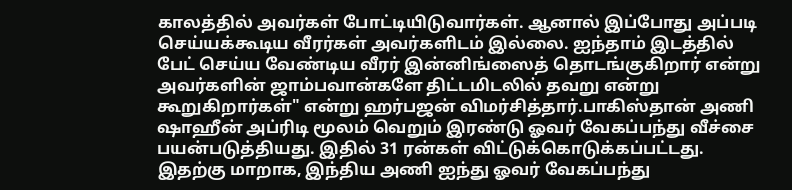காலத்தில் அவர்கள் போட்டியிடுவார்கள். ஆனால் இப்போது அப்படி செய்யக்கூடிய வீரர்கள் அவர்களிடம் இல்லை. ஐந்தாம் இடத்தில் பேட் செய்ய வேண்டிய வீரர் இன்னிங்ஸைத் தொடங்குகிறார் என்று அவர்களின் ஜாம்பவான்களே திட்டமிடலில் தவறு என்று கூறுகிறார்கள்" என்று ஹர்பஜன் விமர்சித்தார்.பாகிஸ்தான் அணி ஷாஹீன் அப்ரிடி மூலம் வெறும் இரண்டு ஓவர் வேகப்பந்து வீச்சை பயன்படுத்தியது. இதில் 31 ரன்கள் விட்டுக்கொடுக்கப்பட்டது.
இதற்கு மாறாக, இந்திய அணி ஐந்து ஓவர் வேகப்பந்து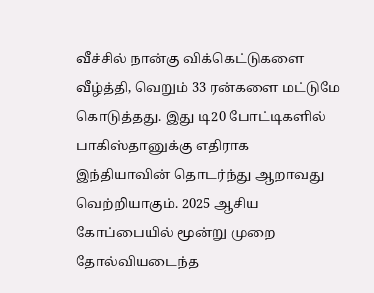வீச்சில் நான்கு விக்கெட்டுகளை வீழ்த்தி, வெறும் 33 ரன்களை மட்டுமே கொடுத்தது. இது டி20 போட்டிகளில் பாகிஸ்தானுக்கு எதிராக இந்தியாவின் தொடர்ந்து ஆறாவது வெற்றியாகும். 2025 ஆசிய கோப்பையில் மூன்று முறை தோல்வியடைந்த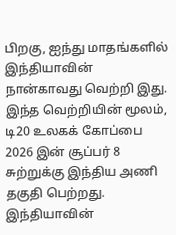பிறகு, ஐந்து மாதங்களில் இந்தியாவின் நான்காவது வெற்றி இது. இந்த வெற்றியின் மூலம், டி20 உலகக் கோப்பை 2026 இன் சூப்பர் 8 சுற்றுக்கு இந்திய அணி தகுதி பெற்றது. இந்தியாவின்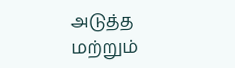அடுத்த மற்றும்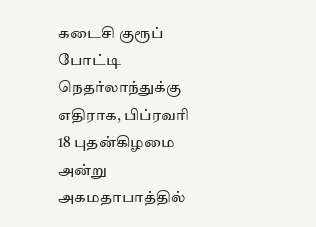கடைசி குரூப் போட்டி நெதர்லாந்துக்கு எதிராக, பிப்ரவரி 18 புதன்கிழமை அன்று அகமதாபாத்தில்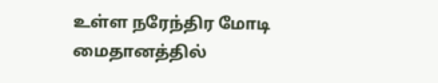உள்ள நரேந்திர மோடி மைதானத்தில்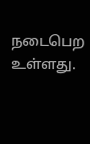நடைபெற உள்ளது.